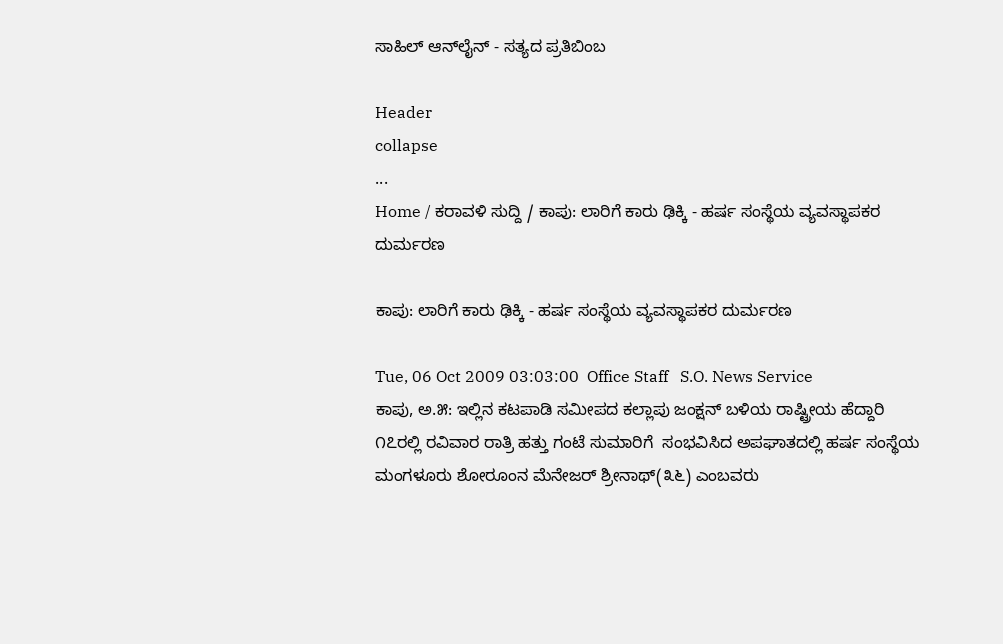ಸಾಹಿಲ್ ಆನ್‌ಲೈನ್ - ಸತ್ಯದ ಪ್ರತಿಬಿಂಬ

Header
collapse
...
Home / ಕರಾವಳಿ ಸುದ್ದಿ / ಕಾಪು: ಲಾರಿಗೆ ಕಾರು ಢಿಕ್ಕಿ - ಹರ್ಷ ಸಂಸ್ಥೆಯ ವ್ಯವಸ್ಥಾಪಕರ ದುರ್ಮರಣ

ಕಾಪು: ಲಾರಿಗೆ ಕಾರು ಢಿಕ್ಕಿ - ಹರ್ಷ ಸಂಸ್ಥೆಯ ವ್ಯವಸ್ಥಾಪಕರ ದುರ್ಮರಣ

Tue, 06 Oct 2009 03:03:00  Office Staff   S.O. News Service
ಕಾಪು, ಅ.೫: ಇಲ್ಲಿನ ಕಟಪಾಡಿ ಸಮೀಪದ ಕಲ್ಲಾಪು ಜಂಕ್ಷನ್ ಬಳಿಯ ರಾಷ್ಟ್ರೀಯ ಹೆದ್ದಾರಿ ೧೭ರಲ್ಲಿ ರವಿವಾರ ರಾತ್ರಿ ಹತ್ತು ಗಂಟೆ ಸುಮಾರಿಗೆ  ಸಂಭವಿಸಿದ ಅಪಘಾತದಲ್ಲಿ ಹರ್ಷ ಸಂಸ್ಥೆಯ ಮಂಗಳೂರು ಶೋರೂಂನ ಮೆನೇಜರ್ ಶ್ರೀನಾಥ್(೩೬) ಎಂಬವರು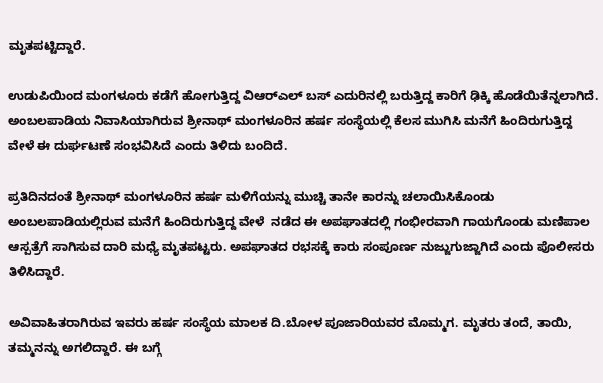ಮೃತಪಟ್ಟಿದ್ದಾರೆ.

ಉಡುಪಿಯಿಂದ ಮಂಗಳೂರು ಕಡೆಗೆ ಹೋಗುತ್ತಿದ್ದ ವಿ‌ಆರ್‌ಎಲ್ ಬಸ್ ಎದುರಿನಲ್ಲಿ ಬರುತ್ತಿದ್ದ ಕಾರಿಗೆ ಢಿಕ್ಕಿ ಹೊಡೆಯಿತೆನ್ನಲಾಗಿದೆ. ಅಂಬಲಪಾಡಿಯ ನಿವಾಸಿಯಾಗಿರುವ ಶ್ರೀನಾಥ್ ಮಂಗಳೂರಿನ ಹರ್ಷ ಸಂಸ್ಥೆಯಲ್ಲಿ ಕೆಲಸ ಮುಗಿಸಿ ಮನೆಗೆ ಹಿಂದಿರುಗುತ್ತಿದ್ದ ವೇಳೆ ಈ ದುರ್ಘಟಣೆ ಸಂಭವಿಸಿದೆ ಎಂದು ತಿಳಿದು ಬಂದಿದೆ.

ಪ್ರತಿದಿನದಂತೆ ಶ್ರೀನಾಥ್ ಮಂಗಳೂರಿನ ಹರ್ಷ ಮಳಿಗೆಯನ್ನು ಮುಚ್ಚಿ ತಾನೇ ಕಾರನ್ನು ಚಲಾಯಿಸಿಕೊಂಡು ಅಂಬಲಪಾಡಿಯಲ್ಲಿರುವ ಮನೆಗೆ ಹಿಂದಿರುಗುತ್ತಿದ್ದ ವೇಳೆ  ನಡೆದ ಈ ಅಪಘಾತದಲ್ಲಿ ಗಂಭೀರವಾಗಿ ಗಾಯಗೊಂಡು ಮಣಿಪಾಲ ಆಸ್ಪತ್ರೆಗೆ ಸಾಗಿಸುವ ದಾರಿ ಮಧ್ಯೆ ಮೃತಪಟ್ಟರು. ಅಪಘಾತದ ರಭಸಕ್ಕೆ ಕಾರು ಸಂಪೂರ್ಣ ನುಜ್ಜುಗುಜ್ಜಾಗಿದೆ ಎಂದು ಪೊಲೀಸರು ತಿಳಿಸಿದ್ದಾರೆ.

ಅವಿವಾಹಿತರಾಗಿರುವ ಇವರು ಹರ್ಷ ಸಂಸ್ಥೆಯ ಮಾಲಕ ದಿ.ಬೋಳ ಪೂಜಾರಿಯವರ ಮೊಮ್ಮಗ. ಮೃತರು ತಂದೆ, ತಾಯಿ, ತಮ್ಮನನ್ನು ಅಗಲಿದ್ದಾರೆ. ಈ ಬಗ್ಗೆ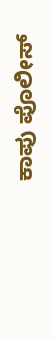ಕಾಪು ಪೊಲೀಸ್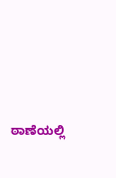ಠಾಣೆಯಲ್ಲಿ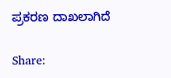ಪ್ರಕರಣ ದಾಖಲಾಗಿದೆ

Share: